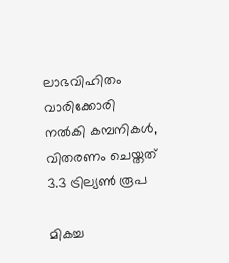ലാഭവിഹിതം വാരിക്കോരി നല്‍കി കമ്പനികള്‍, വിതരണം ചെയ്തത് 3.3 ട്രില്യണ്‍ രൂപ

മികച്ച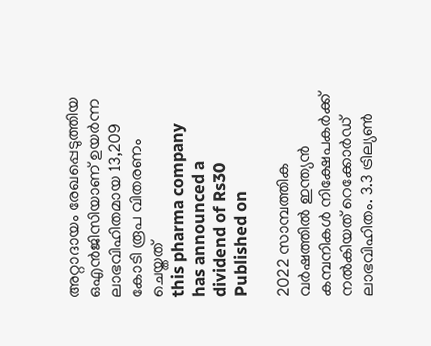അറ്റാദായം രേഖപ്പെടുത്തിയ ഒഎന്‍ജിസിയാണ് ഉയര്‍ന്ന ലാഭവിഹിതമായ 13,209 കോടി രൂപ വിതരണം ചെയ്തത്
this pharma company has announced a dividend of Rs30
Published on

2022 സാമ്പത്തിക വര്‍ഷത്തില്‍ ഇന്ത്യന്‍ കമ്പനികള്‍ നിക്ഷേപകര്‍ക്ക് നല്‍കിയത് റെക്കോര്‍ഡ് ലാഭവിഹിതം. 3.3 ട്രില്യണ്‍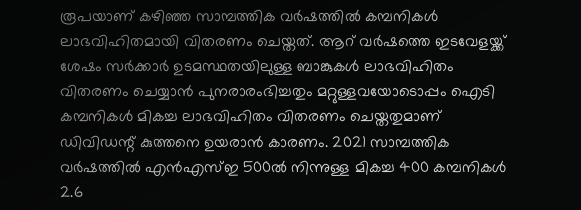രൂപയാണ് കഴിഞ്ഞ സാമ്പത്തിക വര്‍ഷത്തില്‍ കമ്പനികള്‍ ലാഭവിഹിതമായി വിതരണം ചെയ്തത്. ആറ് വര്‍ഷത്തെ ഇടവേളയ്ക്ക് ശേഷം സര്‍ക്കാര്‍ ഉടമസ്ഥതയിലുള്ള ബാങ്കുകള്‍ ലാഭവിഹിതം വിതരണം ചെയ്യാന്‍ പുനരാരംഭിച്ചതും മറ്റുള്ളവയോടൊപ്പം ഐടി കമ്പനികള്‍ മികച്ച ലാഭവിഹിതം വിതരണം ചെയ്തതുമാണ് ഡിവിഡന്റ് കുത്തനെ ഉയരാന്‍ കാരണം. 2021 സാമ്പത്തിക വര്‍ഷത്തില്‍ എന്‍എസ്ഇ 500ല്‍ നിന്നുള്ള മികച്ച 400 കമ്പനികള്‍ 2.6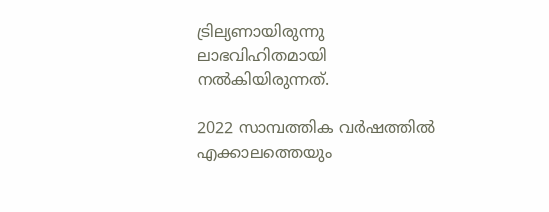ട്രില്യണായിരുന്നു ലാഭവിഹിതമായി നല്‍കിയിരുന്നത്.

2022 സാമ്പത്തിക വര്‍ഷത്തില്‍ എക്കാലത്തെയും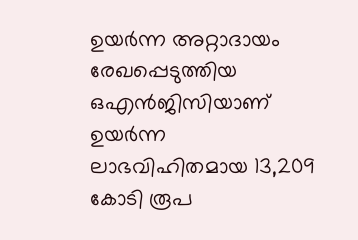ഉയര്‍ന്ന അറ്റാദായം രേഖപ്പെടുത്തിയ ഒഎന്‍ജിസിയാണ് ഉയര്‍ന്ന ലാഭവിഹിതമായ 13,209 കോടി രൂപ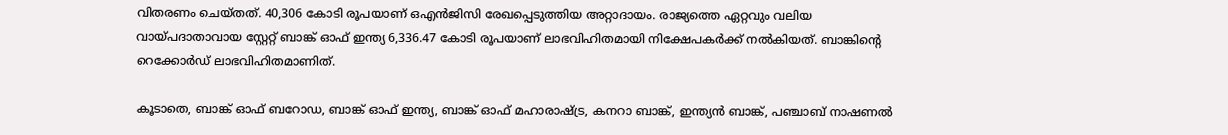വിതരണം ചെയ്തത്. 40,306 കോടി രൂപയാണ് ഒഎന്‍ജിസി രേഖപ്പെടുത്തിയ അറ്റാദായം. രാജ്യത്തെ ഏറ്റവും വലിയ വായ്പദാതാവായ സ്റ്റേറ്റ് ബാങ്ക് ഓഫ് ഇന്ത്യ 6,336.47 കോടി രൂപയാണ് ലാഭവിഹിതമായി നിക്ഷേപകര്‍ക്ക് നല്‍കിയത്. ബാങ്കിന്റെ റെക്കോര്‍ഡ് ലാഭവിഹിതമാണിത്.

കൂടാതെ, ബാങ്ക് ഓഫ് ബറോഡ, ബാങ്ക് ഓഫ് ഇന്ത്യ, ബാങ്ക് ഓഫ് മഹാരാഷ്ട്ര, കനറാ ബാങ്ക്, ഇന്ത്യന്‍ ബാങ്ക്, പഞ്ചാബ് നാഷണല്‍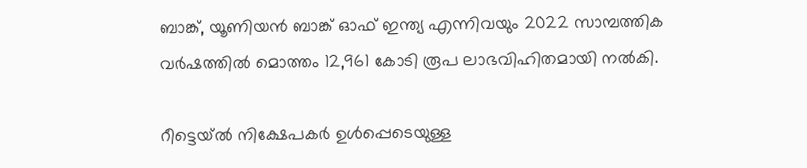ബാങ്ക്, യൂണിയന്‍ ബാങ്ക് ഓഫ് ഇന്ത്യ എന്നിവയും 2022 സാമ്പത്തിക വര്‍ഷത്തില്‍ മൊത്തം 12,961 കോടി രൂപ ലാഭവിഹിതമായി നല്‍കി.

റീട്ടെയ്ല്‍ നിക്ഷേപകര്‍ ഉള്‍പ്പെടെയുള്ള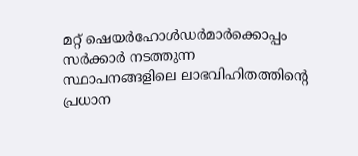മറ്റ് ഷെയര്‍ഹോള്‍ഡര്‍മാര്‍ക്കൊപ്പം സര്‍ക്കാര്‍ നടത്തുന്ന സ്ഥാപനങ്ങളിലെ ലാഭവിഹിതത്തിന്റെ പ്രധാന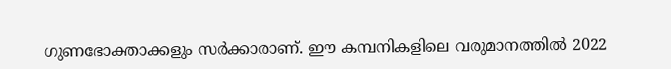ഗുണഭോക്താക്കളും സര്‍ക്കാരാണ്. ഈ കമ്പനികളിലെ വരുമാനത്തില്‍ 2022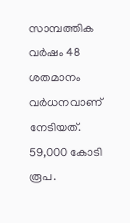സാമ്പത്തിക വര്‍ഷം 48 ശതമാനം വര്‍ധനവാണ് നേടിയത്. 59,000 കോടി രൂപ.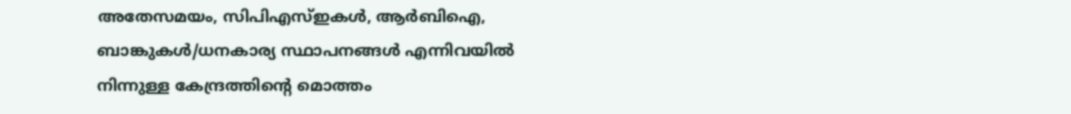അതേസമയം, സിപിഎസ്ഇകള്‍, ആര്‍ബിഐ, ബാങ്കുകള്‍/ധനകാര്യ സ്ഥാപനങ്ങള്‍ എന്നിവയില്‍ നിന്നുള്ള കേന്ദ്രത്തിന്റെ മൊത്തം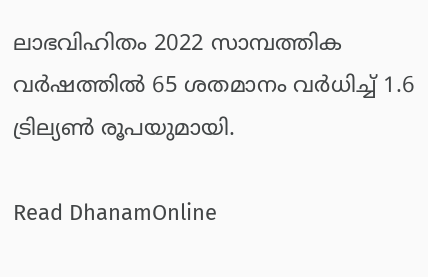ലാഭവിഹിതം 2022 സാമ്പത്തിക വര്‍ഷത്തില്‍ 65 ശതമാനം വര്‍ധിച്ച് 1.6 ട്രില്യണ്‍ രൂപയുമായി.

Read DhanamOnline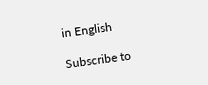in English

Subscribe to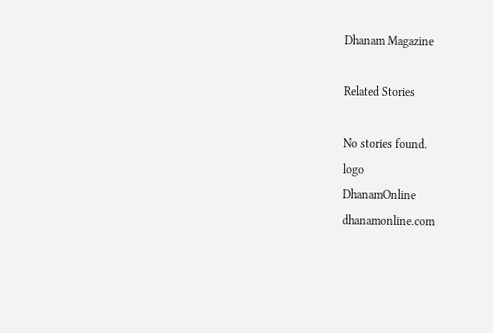Dhanam Magazine

Related Stories

No stories found.
logo
DhanamOnline
dhanamonline.com